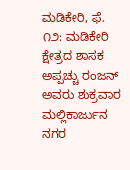ಮಡಿಕೇರಿ, ಫೆ. ೧೨: ಮಡಿಕೇರಿ ಕ್ಷೇತ್ರದ ಶಾಸಕ ಅಪ್ಪಚ್ಚು ರಂಜನ್ ಅವರು ಶುಕ್ರವಾರ ಮಲ್ಲಿಕಾರ್ಜುನ ನಗರ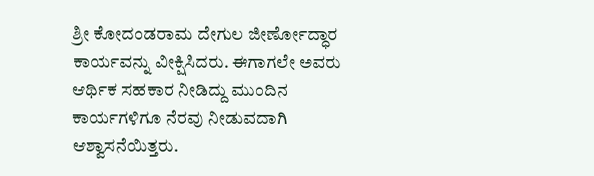ಶ್ರೀ ಕೋದಂಡರಾಮ ದೇಗುಲ ಜೀರ್ಣೋದ್ಧಾರ ಕಾರ್ಯವನ್ನು ವೀಕ್ಷಿಸಿದರು. ಈಗಾಗಲೇ ಅವರು ಆರ್ಥಿಕ ಸಹಕಾರ ನೀಡಿದ್ದು ಮುಂದಿನ ಕಾರ್ಯಗಳಿಗೂ ನೆರವು ನೀಡುವದಾಗಿ ಆಶ್ವಾಸನೆಯಿತ್ತರು.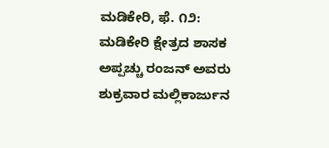ಮಡಿಕೇರಿ, ಫೆ. ೧೨: ಮಡಿಕೇರಿ ಕ್ಷೇತ್ರದ ಶಾಸಕ ಅಪ್ಪಚ್ಚು ರಂಜನ್ ಅವರು ಶುಕ್ರವಾರ ಮಲ್ಲಿಕಾರ್ಜುನ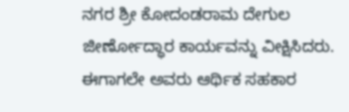ನಗರ ಶ್ರೀ ಕೋದಂಡರಾಮ ದೇಗುಲ ಜೀರ್ಣೋದ್ಧಾರ ಕಾರ್ಯವನ್ನು ವೀಕ್ಷಿಸಿದರು. ಈಗಾಗಲೇ ಅವರು ಆರ್ಥಿಕ ಸಹಕಾರ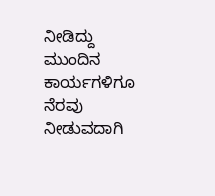ನೀಡಿದ್ದು ಮುಂದಿನ ಕಾರ್ಯಗಳಿಗೂ ನೆರವು ನೀಡುವದಾಗಿ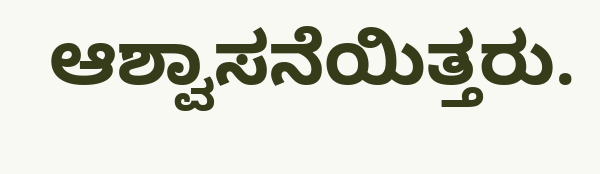ಆಶ್ವಾಸನೆಯಿತ್ತರು.